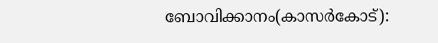ബോവിക്കാനം(കാസര്‍കോട്):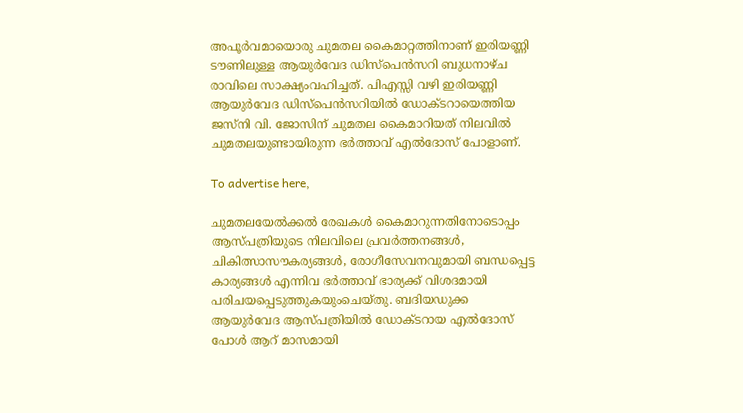അപൂര്‍വമായൊരു ചുമതല കൈമാറ്റത്തിനാണ് ഇരിയണ്ണി ടൗണിലുള്ള ആയുര്‍വേദ ഡിസ്‌പെന്‍സറി ബുധനാഴ്ച രാവിലെ സാക്ഷ്യംവഹിച്ചത്. പിഎസ്സി വഴി ഇരിയണ്ണി ആയുര്‍വേദ ഡിസ്‌പെന്‍സറിയില്‍ ഡോക്ടറായെത്തിയ ജസ്നി വി. ജോസിന് ചുമതല കൈമാറിയത് നിലവില്‍ ചുമതലയുണ്ടായിരുന്ന ഭര്‍ത്താവ് എല്‍ദോസ് പോളാണ്.

To advertise here,

ചുമതലയേല്‍ക്കല്‍ രേഖകള്‍ കൈമാറുന്നതിനോടൊപ്പം ആസ്പത്രിയുടെ നിലവിലെ പ്രവര്‍ത്തനങ്ങള്‍, ചികിത്സാസൗകര്യങ്ങള്‍, രോഗീസേവനവുമായി ബന്ധപ്പെട്ട കാര്യങ്ങള്‍ എന്നിവ ഭര്‍ത്താവ് ഭാര്യക്ക് വിശദമായി പരിചയപ്പെടുത്തുകയുംചെയ്തു. ബദിയഡുക്ക ആയുര്‍വേദ ആസ്പത്രിയില്‍ ഡോക്ടറായ എല്‍ദോസ് പോള്‍ ആറ് മാസമായി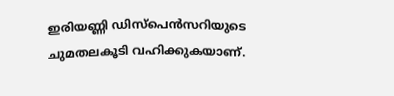ഇരിയണ്ണി ഡിസ്‌പെന്‍സറിയുടെ ചുമതലകൂടി വഹിക്കുകയാണ്.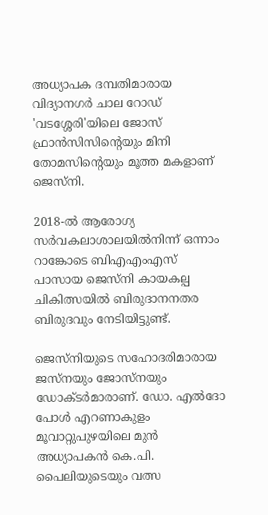അധ്യാപക ദമ്പതിമാരായ വിദ്യാനഗര്‍ ചാല റോഡ് 'വടശ്ശേരി'യിലെ ജോസ് ഫ്രാന്‍സിസിന്റെയും മിനി തോമസിന്റെയും മൂത്ത മകളാണ് ജെസ്നി.

2018-ല്‍ ആരോഗ്യ സര്‍വകലാശാലയില്‍നിന്ന് ഒന്നാം റാങ്കോടെ ബിഎഎംഎസ് പാസായ ജെസ്നി കായകല്പ ചികിത്സയില്‍ ബിരുദാനനതര ബിരുദവും നേടിയിട്ടുണ്ട്.

ജെസ്നിയുടെ സഹോദരിമാരായ ജസ്നയും ജോസ്നയും ഡോക്ടര്‍മാരാണ്. ഡോ. എല്‍ദോ പോള്‍ എറണാകുളം മൂവാറ്റുപുഴയിലെ മുന്‍ അധ്യാപകന്‍ കെ.പി. പൈലിയുടെയും വത്സ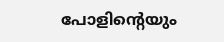പോളിന്റെയും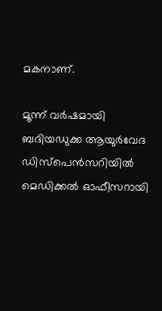മകനാണ്.

മൂന്ന് വര്‍ഷമായി ബദിയഡുക്ക ആയുര്‍വേദ ഡിസ്‌പെന്‍സറിയില്‍ മെഡിക്കല്‍ ഓഫീസറായി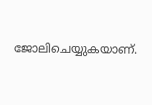ജോലിചെയ്യുകയാണ്.